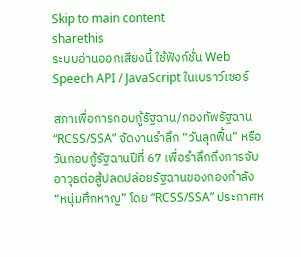Skip to main content
sharethis
ระบบอ่านออกเสียงนี้ ใช้ฟังก์ชั่น Web Speech API / JavaScript ในเบราว์เซอร์

สภาเพื่อการกอบกู้รัฐฉาน/กองทัพรัฐฉาน “RCSS/SSA” จัดงานรำลึก “วันลุกฟื้น” หรือวันกอบกู้รัฐฉานปีที่ 67 เพื่อรำลึกถึงการจับอาวุธต่อสู้ปลดปล่อยรัฐฉานของกองกำลัง “หนุ่มศึกหาญ” โดย “RCSS/SSA” ประกาศห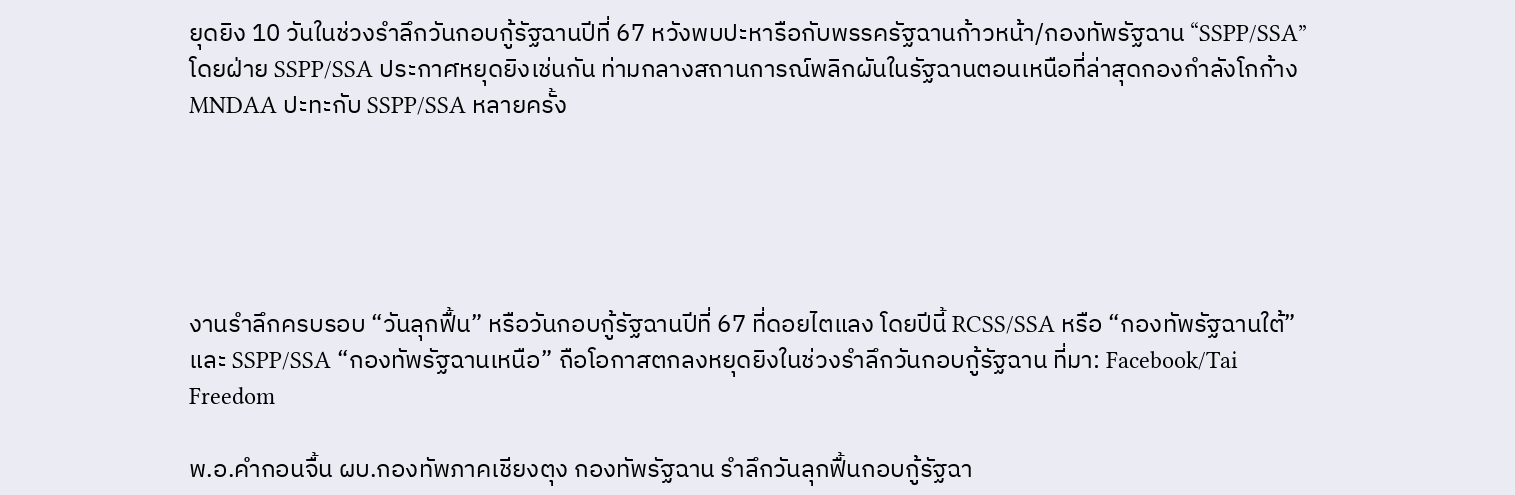ยุดยิง 10 วันในช่วงรำลึกวันกอบกู้รัฐฉานปีที่ 67 หวังพบปะหารือกับพรรครัฐฉานก้าวหน้า/กองทัพรัฐฉาน “SSPP/SSA” โดยฝ่าย SSPP/SSA ประกาศหยุดยิงเช่นกัน ท่ามกลางสถานการณ์พลิกผันในรัฐฉานตอนเหนือที่ล่าสุดกองกำลังโกก้าง MNDAA ปะทะกับ SSPP/SSA หลายครั้ง





งานรำลึกครบรอบ “วันลุกฟื้น” หรือวันกอบกู้รัฐฉานปีที่ 67 ที่ดอยไตแลง โดยปีนี้ RCSS/SSA หรือ “กองทัพรัฐฉานใต้” และ SSPP/SSA “กองทัพรัฐฉานเหนือ” ถือโอกาสตกลงหยุดยิงในช่วงรำลึกวันกอบกู้รัฐฉาน ที่มา: Facebook/Tai Freedom

พ.อ.คำกอนจื้น ผบ.กองทัพภาคเชียงตุง กองทัพรัฐฉาน รำลึกวันลุกฟื้นกอบกู้รัฐฉา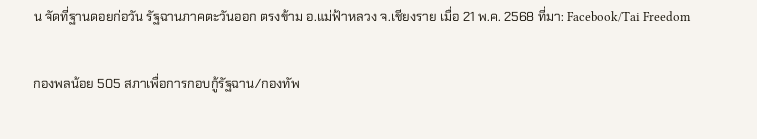น จัดที่ฐานดอยก่อวัน รัฐฉานภาคตะวันออก ตรงข้าม อ.แม่ฟ้าหลวง จ.เชียงราย เมื่อ 21 พ.ค. 2568 ที่มา: Facebook/Tai Freedom

กองพลน้อย 505 สภาเพื่อการกอบกู้รัฐฉาน/กองทัพ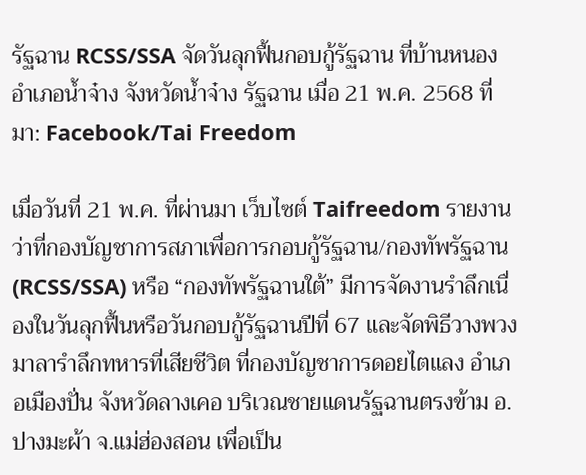รัฐฉาน RCSS/SSA จัดวันลุกฟื้นกอบกู้รัฐฉาน ที่บ้านหนอง อำเภอน้ำจ๋าง จังหวัดน้ำจ๋าง รัฐฉาน เมื่อ 21 พ.ค. 2568 ที่มา: Facebook/Tai Freedom

เมื่อวันที่ 21 พ.ค. ที่ผ่านมา เว็บไซต์ Taifreedom รายงานว่าที่กองบัญชาการสภาเพื่อการกอบกู้รัฐฉาน/กองทัพรัฐฉาน (RCSS/SSA) หรือ “กองทัพรัฐฉานใต้” มีการจัดงานรำลึกเนื่องในวันลุกฟื้นหรือวันกอบกู้รัฐฉานปีที่ 67 และจัดพิธีวางพวงมาลารำลึกทหารที่เสียชีวิต ที่กองบัญชาการดอยไตแลง อำเภอเมืองปั่น จังหวัดลางเคอ บริเวณชายแดนรัฐฉานตรงข้าม อ.ปางมะผ้า จ.แม่ฮ่องสอน เพื่อเป็น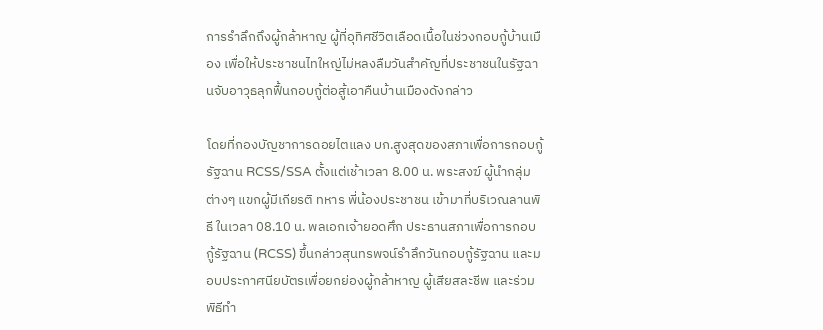การรำลึกถึงผู้กล้าหาญ ผู้ที่อุทิศชีวิตเลือดเนื้อในช่วงกอบกู้บ้านเมือง เพื่อให้ประชาชนไทใหญ่ไม่หลงลืมวันสำคัญที่ประชาชนในรัฐฉานจับอาวุธลุกฟื้นกอบกู้ต่อสู้เอาคืนบ้านเมืองดังกล่าว

โดยที่กองบัญชาการดอยไตแลง บก.สูงสุดของสภาเพื่อการกอบกู้รัฐฉาน RCSS/SSA ตั้งแต่เช้าเวลา 8.00 น. พระสงฆ์ ผู้นำกลุ่มต่างๆ แขกผู้มีเกียรติ ทหาร พี่น้องประชาชน เข้ามาที่บริเวณลานพิธี ในเวลา 08.10 น. พลเอกเจ้ายอดศึก ประธานสภาเพื่อการกอบกู้รัฐฉาน (RCSS) ขึ้นกล่าวสุนทรพจน์รำลึกวันกอบกู้รัฐฉาน และมอบประกาศนียบัตรเพื่อยกย่องผู้กล้าหาญ ผู้เสียสละชีพ และร่วมพิธีทำ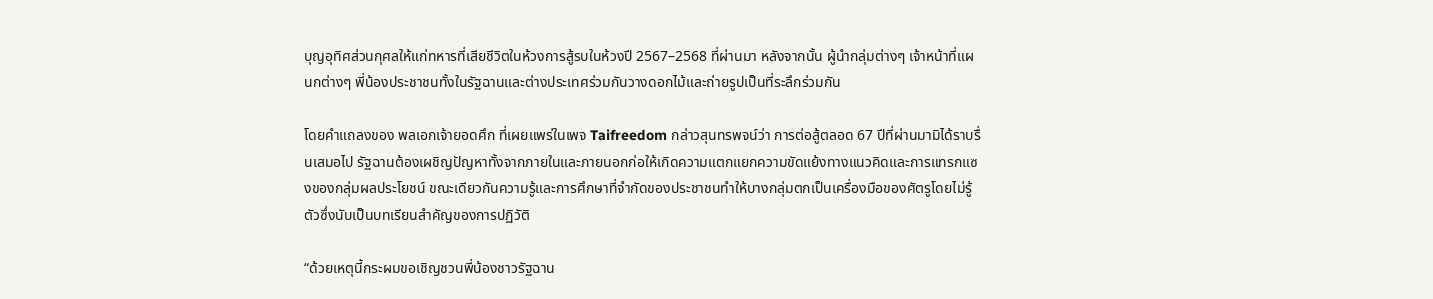บุญอุทิศส่วนกุศลให้แก่ทหารที่เสียชีวิตในห้วงการสู้รบในห้วงปี 2567–2568 ที่ผ่านมา หลังจากนั้น ผู้นำกลุ่มต่างๆ เจ้าหน้าที่แผนกต่างๆ พี่น้องประชาชนทั้งในรัฐฉานและต่างประเทศร่วมกันวางดอกไม้และถ่ายรูปเป็นที่ระลึกร่วมกัน

โดยคำแถลงของ พลเอกเจ้ายอดศึก ที่เผยแพร่ในเพจ Taifreedom กล่าวสุนทรพจน์ว่า การต่อสู้ตลอด 67 ปีที่ผ่านมามิได้ราบรื่นเสมอไป รัฐฉานต้องเผชิญปัญหาทั้งจากภายในและภายนอกก่อให้เกิดความแตกแยกความขัดแย้งทางแนวคิดและการแทรกแซงของกลุ่มผลประโยชน์ ขณะเดียวกันความรู้และการศึกษาที่จำกัดของประชาชนทำให้บางกลุ่มตกเป็นเครื่องมือของศัตรูโดยไม่รู้ตัวซึ่งนับเป็นบทเรียนสำคัญของการปฏิวัติ

“ด้วยเหตุนี้กระผมขอเชิญชวนพี่น้องชาวรัฐฉาน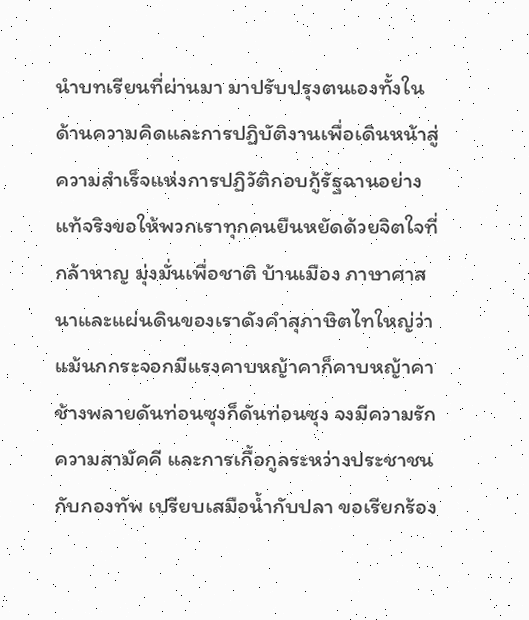นำบทเรียนที่ผ่านมา มาปรับปรุงตนเองทั้งในด้านความคิดและการปฏิบัติงานเพื่อเดินหน้าสู่ความสำเร็จแห่งการปฏิวัติกอบกู้รัฐฉานอย่างแท้จริงขอให้พวกเราทุกคนยืนหยัดด้วยจิตใจที่กล้าหาญ มุ่งมั่นเพื่อชาติ บ้านเมือง ภาษาศาสนาและแผ่นดินของเราดังคำสุภาษิตไทใหญ่ว่าแม้นกกระจอกมีแรงคาบหญ้าคาก็คาบหญ้าคา ช้างพลายดันท่อนซุงก็ดันท่อนซุง จงมีความรักความสามัคคี และการเกื้อกูลระหว่างประชาชนกับกองทัพ เปรียบเสมือน้ำกับปลา ขอเรียกร้อง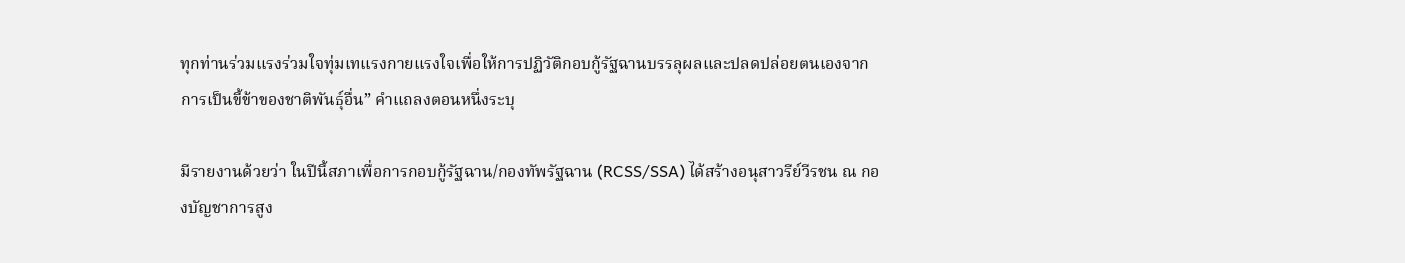ทุกท่านร่วมแรงร่วมใจทุ่มเทแรงกายแรงใจเพื่อให้การปฏิวัติกอบกู้รัฐฉานบรรลุผลและปลดปล่อยตนเองจากการเป็นขี้ข้าของชาติพันธุ์อื่น” คำแถลงตอนหนึ่งระบุ

มีรายงานด้วยว่า ในปีนี้สภาเพื่อการกอบกู้รัฐฉาน/กองทัพรัฐฉาน (RCSS/SSA) ได้สร้างอนุสาวรีย์วีรชน ณ กองบัญชาการสูง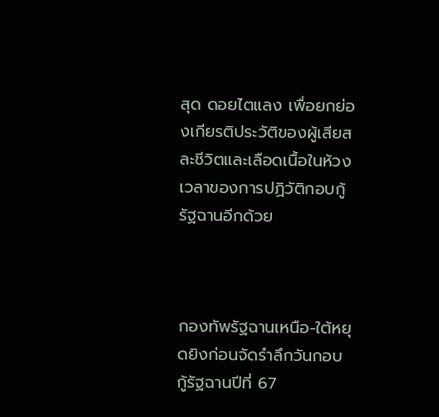สุด ดอยไตแลง เพื่อยกย่องเกียรติประวัติของผู้เสียสละชีวิตและเลือดเนื้อในห้วงเวลาของการปฏิวัติกอบกู้รัฐฉานอีกด้วย



กองทัพรัฐฉานเหนือ-ใต้หยุดยิงก่อนจัดรำลึกวันกอบกู้รัฐฉานปีที่ 67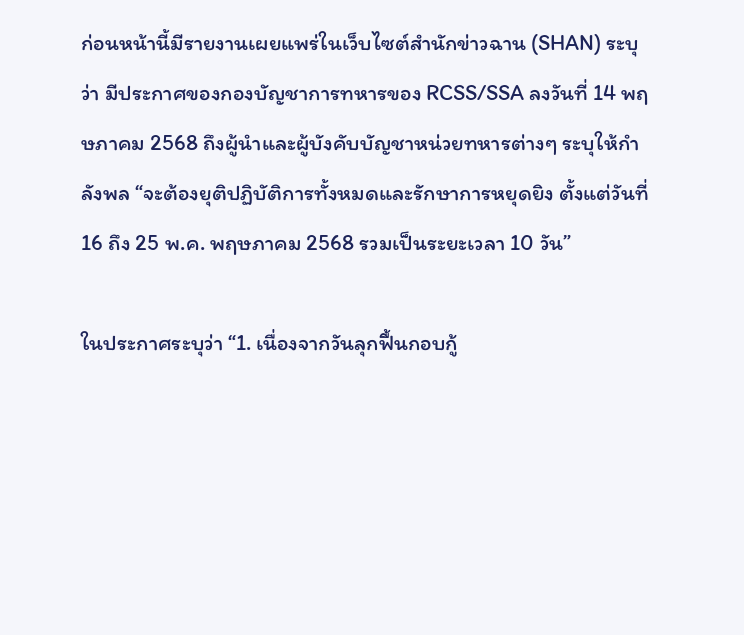ก่อนหน้านี้มีรายงานเผยแพร่ในเว็บไซต์สำนักข่าวฉาน (SHAN) ระบุว่า มีประกาศของกองบัญชาการทหารของ RCSS/SSA ลงวันที่ 14 พฤษภาคม 2568 ถึงผู้นำและผู้บังคับบัญชาหน่วยทหารต่างๆ ระบุให้กำลังพล “จะต้องยุติปฏิบัติการทั้งหมดและรักษาการหยุดยิง ตั้งแต่วันที่ 16 ถึง 25 พ.ค. พฤษภาคม 2568 รวมเป็นระยะเวลา 10 วัน”

ในประกาศระบุว่า “1. เนื่องจากวันลุกฟื้นกอบกู้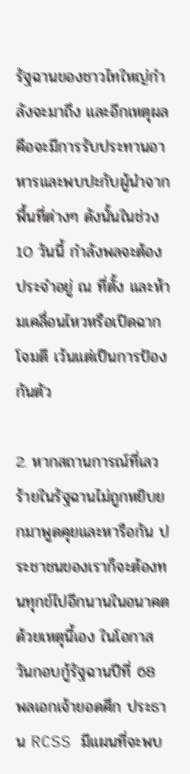รัฐฉานของชาวไทใหญ่กำลังจะมาถึง และอีกเหตุผลคือจะมีการรับประทานอาหารและพบปะกับผู้นำจากพื้นที่ต่างๆ ดังนั้นในช่วง 10 วันนี้ กำลังพลจะต้องประจำอยู่ ณ ที่ตั้ง และห้ามเคลื่อนไหวหรือเปิดฉากโจมตี เว้นแต่เป็นการป้องกันตัว

2. หากสถานการณ์ที่เลวร้ายในรัฐฉานไม่ถูกหยิบยกมาพูดคุยและหารือกัน ประชาชนของเราก็จะต้องทนทุกข์ไปอีกนานในอนาคต ด้วยเหตุนี้เอง ในโอกาสวันกอบกู้รัฐฉานปีที่ 68 พลเอกเจ้ายอดศึก ประธาน RCSS มีแผนที่จะพบ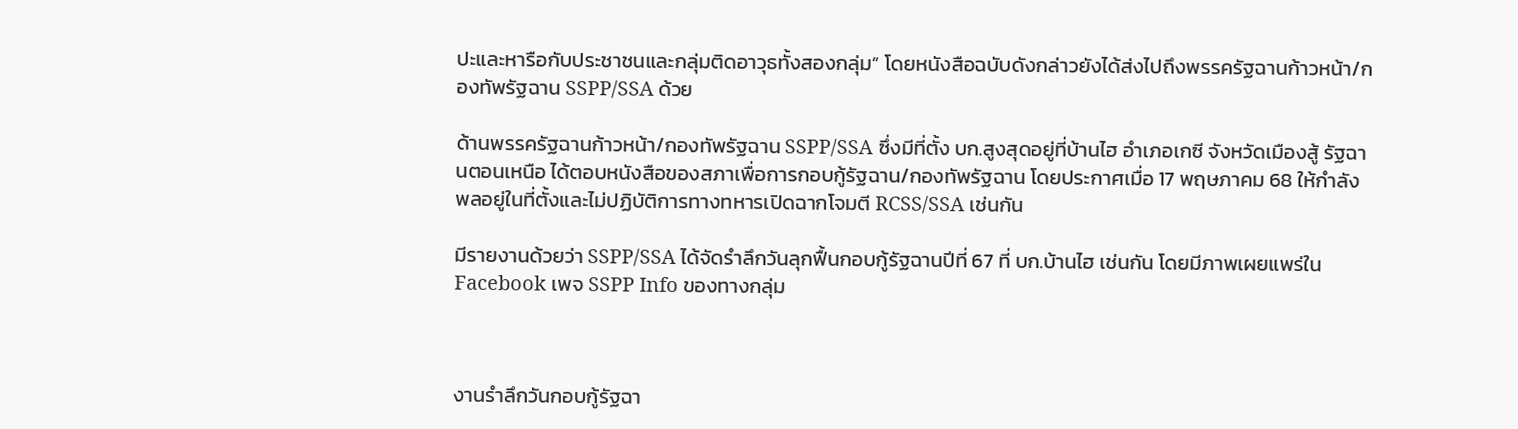ปะและหารือกับประชาชนและกลุ่มติดอาวุธทั้งสองกลุ่ม” โดยหนังสือฉบับดังกล่าวยังได้ส่งไปถึงพรรครัฐฉานก้าวหน้า/กองทัพรัฐฉาน SSPP/SSA ด้วย

ด้านพรรครัฐฉานก้าวหน้า/กองทัพรัฐฉาน SSPP/SSA ซึ่งมีที่ตั้ง บก.สูงสุดอยู่ที่บ้านไฮ อำเภอเกซี จังหวัดเมืองสู้ รัฐฉานตอนเหนือ ได้ตอบหนังสือของสภาเพื่อการกอบกู้รัฐฉาน/กองทัพรัฐฉาน โดยประกาศเมื่อ 17 พฤษภาคม 68 ให้กำลังพลอยู่ในที่ตั้งและไม่ปฏิบัติการทางทหารเปิดฉากโจมตี RCSS/SSA เช่นกัน

มีรายงานด้วยว่า SSPP/SSA ได้จัดรำลึกวันลุกฟื้นกอบกู้รัฐฉานปีที่ 67 ที่ บก.บ้านไฮ เช่นกัน โดยมีภาพเผยแพร่ใน Facebook เพจ SSPP Info ของทางกลุ่ม



งานรำลึกวันกอบกู้รัฐฉา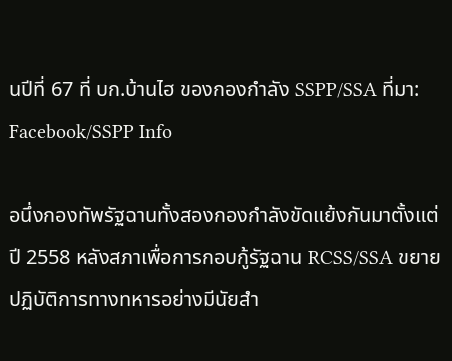นปีที่ 67 ที่ บก.บ้านไฮ ของกองกำลัง SSPP/SSA ที่มา: Facebook/SSPP Info

อนึ่งกองทัพรัฐฉานทั้งสองกองกำลังขัดแย้งกันมาตั้งแต่ปี 2558 หลังสภาเพื่อการกอบกู้รัฐฉาน RCSS/SSA ขยายปฏิบัติการทางทหารอย่างมีนัยสำ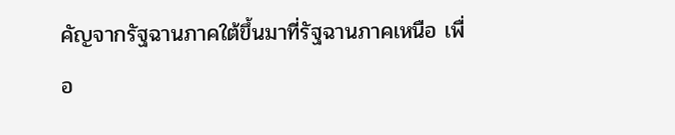คัญจากรัฐฉานภาคใต้ขึ้นมาที่รัฐฉานภาคเหนือ เพื่อ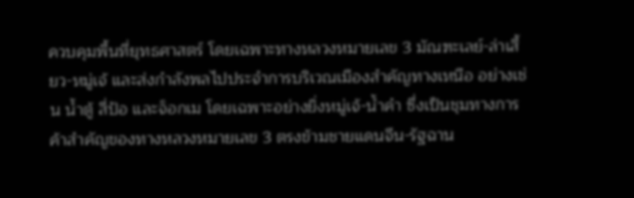ควบคุมพื้นที่ยุทธศาสตร์ โดยเฉพาะทางหลวงหมายเลข 3 มัณฑะเลย์-ล่าเสี้ยว-หมู่เจ้ และส่งกำลังพลไปประจำการบริเวณเมืองสำคัญทางเหนือ อย่างเช่น น้ำตู้ สี่ป้อ และจ็อกเม โดยเฉพาะอย่างยิ่งหมู่เจ้-น้ำคำ ซึ่งเป็นชุมทางการค้าสำคัญของทางหลวงหมายเลข 3 ตรงข้ามชายแดนจีน-รัฐฉาน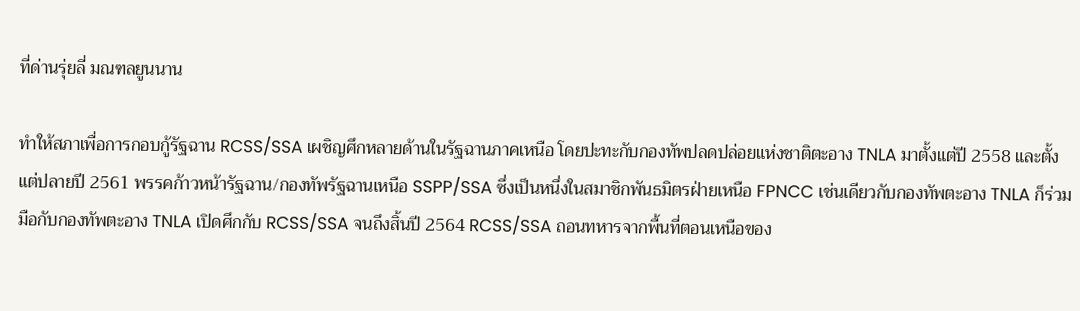ที่ด่านรุ่ยลี่ มณฑลยูนนาน

ทำให้สภาเพื่อการกอบกู้รัฐฉาน RCSS/SSA เผชิญศึกหลายด้านในรัฐฉานภาคเหนือ โดยปะทะกับกองทัพปลดปล่อยแห่งชาติตะอาง TNLA มาตั้งแต่ปี 2558 และตั้งแต่ปลายปี 2561 พรรคก้าวหน้ารัฐฉาน/กองทัพรัฐฉานเหนือ SSPP/SSA ซึ่งเป็นหนึ่งในสมาชิกพันธมิตรฝ่ายเหนือ FPNCC เช่นเดียวกับกองทัพตะอาง TNLA ก็ร่วมมือกับกองทัพตะอาง TNLA เปิดศึกกับ RCSS/SSA จนถึงสิ้นปี 2564 RCSS/SSA ถอนทหารจากพื้นที่ตอนเหนือของ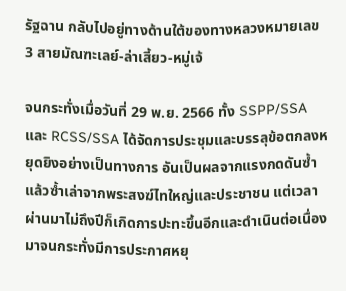รัฐฉาน กลับไปอยู่ทางด้านใต้ของทางหลวงหมายเลข 3 สายมัณฑะเลย์-ล่าเสี้ยว-หมู่เจ้

จนกระทั่งเมื่อวันที่ 29 พ.ย. 2566 ทั้ง SSPP/SSA และ RCSS/SSA ได้จัดการประชุมและบรรลุข้อตกลงหยุดยิงอย่างเป็นทางการ อันเป็นผลจากแรงกดดันซ้ำแล้วซ้ำเล่าจากพระสงฆ์ไทใหญ่และประชาชน แต่เวลาผ่านมาไม่ถึงปีก็เกิดการปะทะขึ้นอีกและดำเนินต่อเนื่องมาจนกระทั่งมีการประกาศหยุ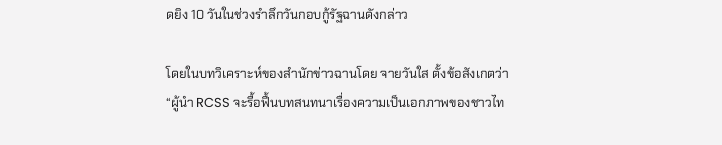ดยิง 10 วันในช่วงรำลึกวันกอบกู้รัฐฉานดังกล่าว

โดยในบทวิเคราะห์ของสำนักข่าวฉานโดย จายวันใส ตั้งข้อสังเกตว่า “ผู้นำ RCSS จะรื้อฟื้นบทสนทนาเรื่องความเป็นเอกภาพของชาวไท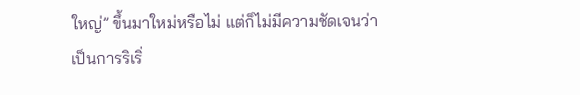ใหญ่” ขึ้นมาใหม่หรือไม่ แต่ก็ไม่มีความชัดเจนว่าเป็นการริเริ่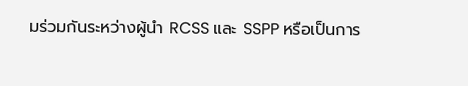มร่วมกันระหว่างผู้นำ RCSS และ SSPP หรือเป็นการ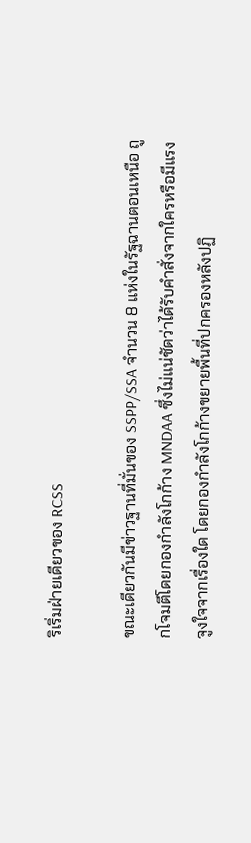ริเริ่มฝ่ายเดียวของ RCSS

ขณะเดียวกันมีข่าวฐานที่มั่นของ SSPP/SSA จำนวน 8 แห่งในรัฐฉานตอนเหนือ ถูกโจมตีโดยกองกำลังโกก้าง MNDAA ซึ่งไม่แน่ชัดว่าได้รับคำสั่งจากใครหรือมีแรงจูงใจจากเรื่องใด โดยกองกำลังโกก้างขยายพื้นที่ปกครองหลังปฏิ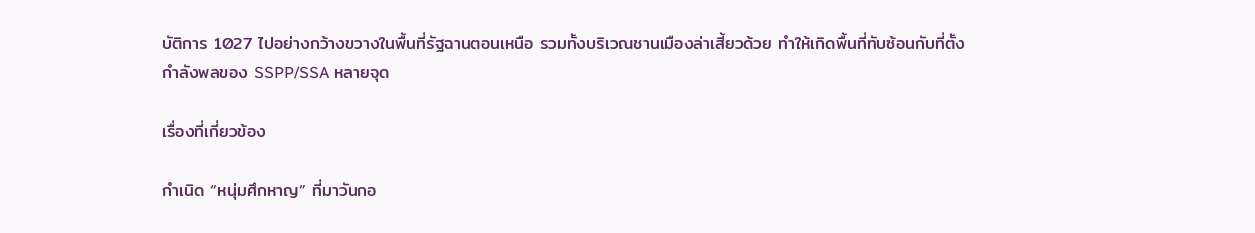บัติการ 1027 ไปอย่างกว้างขวางในพื้นที่รัฐฉานตอนเหนือ รวมทั้งบริเวณชานเมืองล่าเสี้ยวด้วย ทำให้เกิดพื้นที่ทับซ้อนกับที่ตั้งกำลังพลของ SSPP/SSA หลายจุด

เรื่องที่เกี่ยวข้อง

กำเนิด “หนุ่มศึกหาญ” ที่มาวันกอ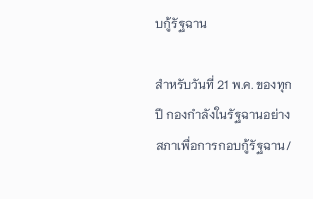บกู้รัฐฉาน

สำหรับวันที่ 21 พ.ค. ของทุกปี กองกำลังในรัฐฉานอย่างสภาเพื่อการกอบกู้รัฐฉาน/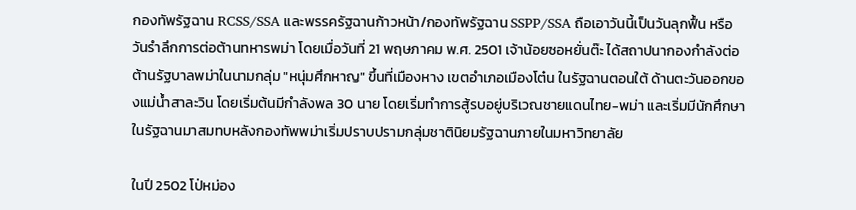กองทัพรัฐฉาน RCSS/SSA และพรรครัฐฉานก้าวหน้า/กองทัพรัฐฉาน SSPP/SSA ถือเอาวันนี้เป็นวันลุกฟื้น หรือวันรำลึกการต่อต้านทหารพม่า โดยเมื่อวันที่ 21 พฤษภาคม พ.ศ. 2501 เจ้าน้อยซอหยั่นต๊ะ ได้สถาปนากองกำลังต่อต้านรัฐบาลพม่าในนามกลุ่ม "หนุ่มศึกหาญ" ขึ้นที่เมืองหาง เขตอำเภอเมืองโต๋น ในรัฐฉานตอนใต้ ด้านตะวันออกของแม่น้ำสาละวิน โดยเริ่มต้นมีกำลังพล 30 นาย โดยเริ่มทำการสู้รบอยู่บริเวณชายแดนไทย-พม่า และเริ่มมีนักศึกษาในรัฐฉานมาสมทบหลังกองทัพพม่าเริ่มปราบปรามกลุ่มชาตินิยมรัฐฉานภายในมหาวิทยาลัย

ในปี 2502 โป่หม่อง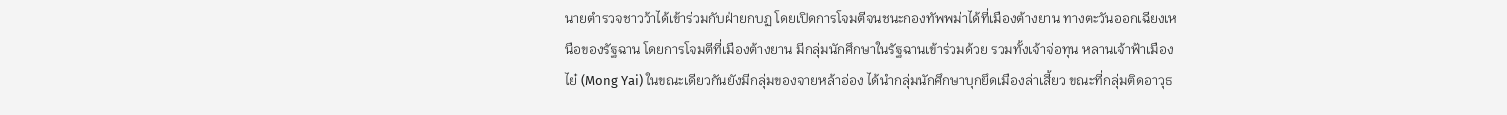นายตำรวจชาวว้าได้เข้าร่วมกับฝ่ายกบฏ โดยเปิดการโจมตีจนชนะกองทัพพม่าได้ที่เมืองต้างยาน ทางตะวันออกเฉียงเหนือของรัฐฉาน โดยการโจมตีที่เมืองต้างยาน มีกลุ่มนักศึกษาในรัฐฉานเข้าร่วมด้วย รวมทั้งเจ้าจ่อทุน หลานเจ้าฟ้าเมืองไย๋ (Mong Yai) ในขณะเดียวกันยังมีกลุ่มของจายหล้าอ่อง ได้นำกลุ่มนักศึกษาบุกยึดเมืองล่าเสี้ยว ขณะที่กลุ่มติดอาวุธ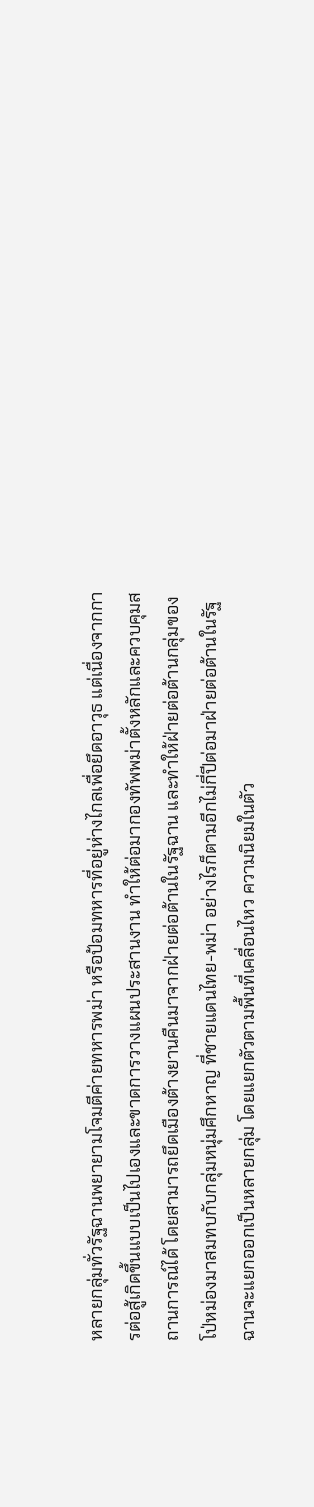หลายกลุ่มทั่วรัฐฉานพยายามโจมตีค่ายทหารพม่า หรือป้อมทหารที่อยู่ห่างไกลเพื่อยึดอาวุธ แต่เนื่องจากการต่อสู้เกิดขึ้นแบบเป็นไปเองและขาดการวางแผนประสานงาน ทำให้ต่อมากองทัพพม่าตั้งหลักและควบคุมสถานการณ์ได้ โดยสามารถยึดเมืองต้างยานคืนมาจากฝ่ายต่อต้านในรัฐฉาน และทำให้ฝ่ายต่อต้านกลุ่มของโป่หม่องมาสมทบกับกลุ่มหนุ่มศึกหาญ ที่ชายแดนไทย-พม่า อย่างไรก็ตามอีกไม่กี่ปีต่อมาฝ่ายต่อต้านในรัฐฉานจะแยกออกเป็นหลายกลุ่ม โดยแยกตัวตามพื้นที่เคลื่อนไหว ความนิยมในตัว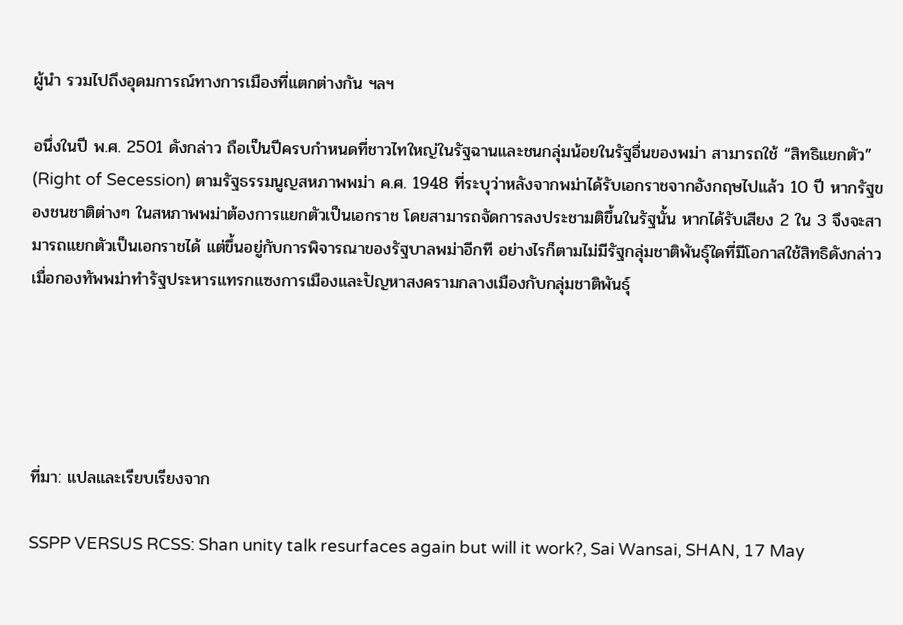ผู้นำ รวมไปถึงอุดมการณ์ทางการเมืองที่แตกต่างกัน ฯลฯ

อนึ่งในปี พ.ศ. 2501 ดังกล่าว ถือเป็นปีครบกำหนดที่ชาวไทใหญ่ในรัฐฉานและชนกลุ่มน้อยในรัฐอื่นของพม่า สามารถใช้ “สิทธิแยกตัว” (Right of Secession) ตามรัฐธรรมนูญสหภาพพม่า ค.ศ. 1948 ที่ระบุว่าหลังจากพม่าได้รับเอกราชจากอังกฤษไปแล้ว 10 ปี หากรัฐของชนชาติต่างๆ ในสหภาพพม่าต้องการแยกตัวเป็นเอกราช โดยสามารถจัดการลงประชามติขึ้นในรัฐนั้น หากได้รับเสียง 2 ใน 3 จึงจะสามารถแยกตัวเป็นเอกราชได้ แต่ขึ้นอยู่กับการพิจารณาของรัฐบาลพม่าอีกที อย่างไรก็ตามไม่มีรัฐกลุ่มชาติพันธุ์ใดที่มีโอกาสใช้สิทธิดังกล่าว เมื่อกองทัพพม่าทำรัฐประหารแทรกแซงการเมืองและปัญหาสงครามกลางเมืองกับกลุ่มชาติพันธุ์





ที่มา: แปลและเรียบเรียงจาก

SSPP VERSUS RCSS: Shan unity talk resurfaces again but will it work?, Sai Wansai, SHAN, 17 May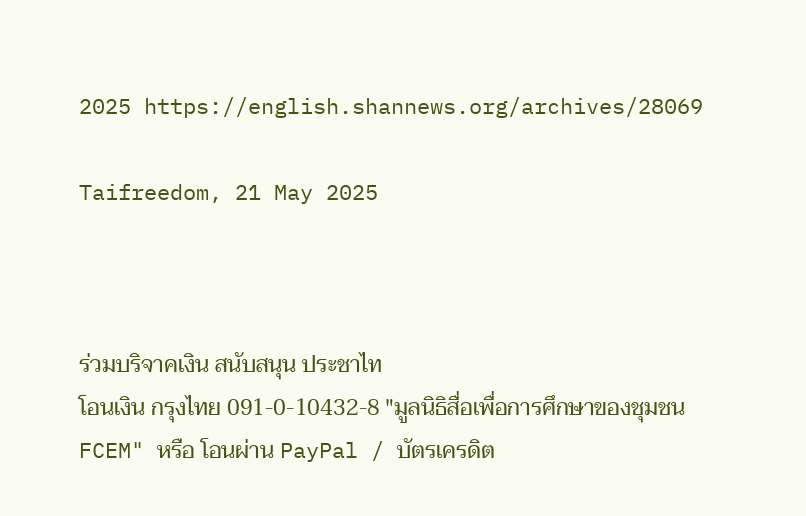2025 https://english.shannews.org/archives/28069

Taifreedom, 21 May 2025



ร่วมบริจาคเงิน สนับสนุน ประชาไท
โอนเงิน กรุงไทย 091-0-10432-8 "มูลนิธิสื่อเพื่อการศึกษาของชุมชน FCEM" หรือ โอนผ่าน PayPal / บัตรเครดิต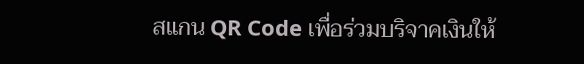สแกน QR Code เพื่อร่วมบริจาคเงินให้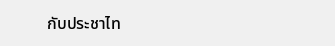กับประชาไท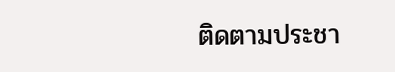ติดตามประชา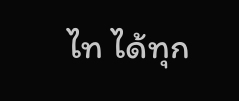ไท ได้ทุก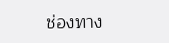ช่องทาง